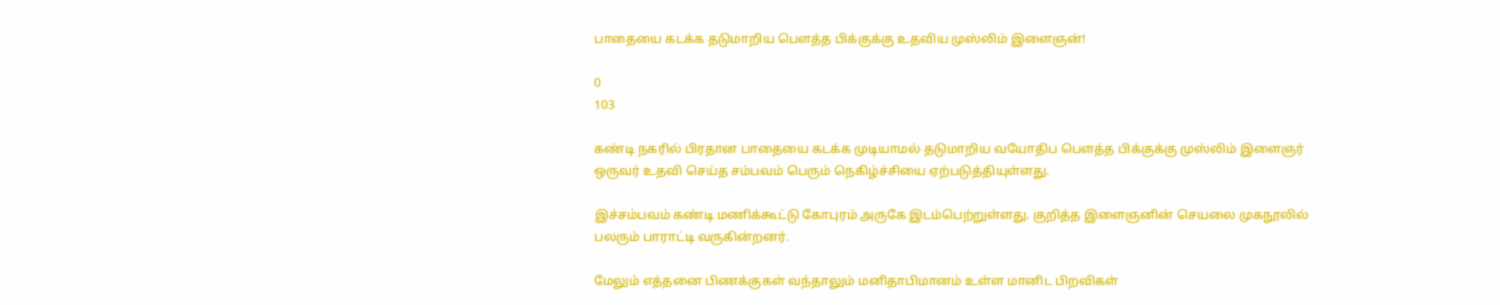பாதையை கடக்க தடுமாறிய பௌத்த பிக்குக்கு உதவிய முஸ்லிம் இளைஞன்!

0
103

கண்டி நகரில் பிரதான பாதையை கடக்க முடியாமல் தடுமாறிய வயோதிப பௌத்த பிக்குக்கு முஸ்லிம் இளைஞர் ஒருவர் உதவி செய்த சம்பவம் பெரும் நெகிழ்ச்சியை ஏற்படுத்தியுள்ளது.

இச்சம்பவம் கண்டி மணிக்கூட்டு கோபுரம் அருகே இடம்பெற்றுள்ளது. குறித்த இளைஞனின் செயலை முகநூலில் பலரும் பாராட்டி வருகின்றனர்.

மேலும் எத்தனை பிணக்குகள் வந்தாலும் மனிதாபிமானம் உள்ள மானிட பிறவிகள்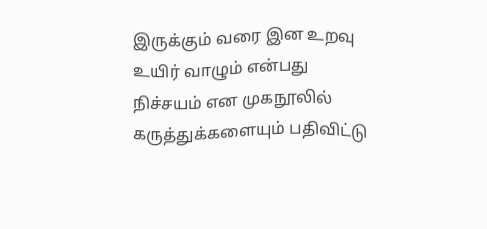இருக்கும் வரை இன உறவு உயிர் வாழும் என்பது நிச்சயம் என முகநூலில் கருத்துக்களையும் பதிவிட்டு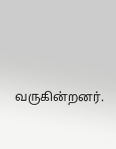வருகின்றனர்.